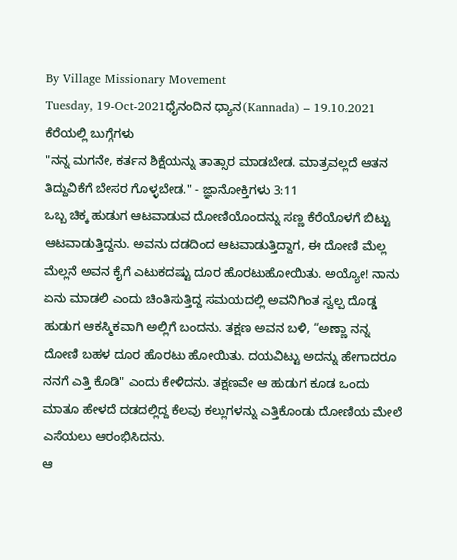By Village Missionary Movement
Tuesday, 19-Oct-2021ಧೈನಂದಿನ ಧ್ಯಾನ(Kannada) – 19.10.2021
ಕೆರೆಯಲ್ಲಿ ಬುಗ್ಗೆಗಳು
"ನನ್ನ ಮಗನೇ, ಕರ್ತನ ಶಿಕ್ಷೆಯನ್ನು ತಾತ್ಸಾರ ಮಾಡಬೇಡ. ಮಾತ್ರವಲ್ಲದೆ ಆತನ ತಿದ್ದುವಿಕೆಗೆ ಬೇಸರ ಗೊಳ್ಳಬೇಡ." - ಜ್ಞಾನೋಕ್ತಿಗಳು 3:11
ಒಬ್ಬ ಚಿಕ್ಕ ಹುಡುಗ ಆಟವಾಡುವ ದೋಣಿಯೊಂದನ್ನು ಸಣ್ಣ ಕೆರೆಯೊಳಗೆ ಬಿಟ್ಟು ಆಟವಾಡುತ್ತಿದ್ದನು. ಅವನು ದಡದಿಂದ ಆಟವಾಡುತ್ತಿದ್ದಾಗ, ಈ ದೋಣಿ ಮೆಲ್ಲ ಮೆಲ್ಲನೆ ಅವನ ಕೈಗೆ ಎಟುಕದಷ್ಟು ದೂರ ಹೊರಟುಹೋಯಿತು. ಅಯ್ಯೋ! ನಾನು ಏನು ಮಾಡಲಿ ಎಂದು ಚಿಂತಿಸುತ್ತಿದ್ದ ಸಮಯದಲ್ಲಿ ಅವನಿಗಿಂತ ಸ್ವಲ್ಪ ದೊಡ್ಡ ಹುಡುಗ ಆಕಸ್ಮಿಕವಾಗಿ ಅಲ್ಲಿಗೆ ಬಂದನು. ತಕ್ಷಣ ಅವನ ಬಳಿ, “ಅಣ್ಣಾ ನನ್ನ ದೋಣಿ ಬಹಳ ದೂರ ಹೊರಟು ಹೋಯಿತು. ದಯವಿಟ್ಟು ಅದನ್ನು ಹೇಗಾದರೂ ನನಗೆ ಎತ್ತಿ ಕೊಡಿ" ಎಂದು ಕೇಳಿದನು. ತಕ್ಷಣವೇ ಆ ಹುಡುಗ ಕೂಡ ಒಂದು ಮಾತೂ ಹೇಳದೆ ದಡದಲ್ಲಿದ್ದ ಕೆಲವು ಕಲ್ಲುಗಳನ್ನು ಎತ್ತಿಕೊಂಡು ದೋಣಿಯ ಮೇಲೆ ಎಸೆಯಲು ಆರಂಭಿಸಿದನು.
ಆ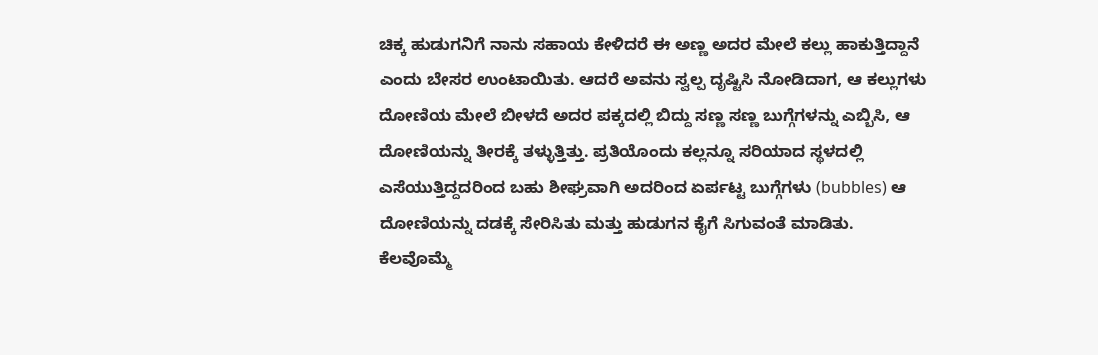ಚಿಕ್ಕ ಹುಡುಗನಿಗೆ ನಾನು ಸಹಾಯ ಕೇಳಿದರೆ ಈ ಅಣ್ಣ ಅದರ ಮೇಲೆ ಕಲ್ಲು ಹಾಕುತ್ತಿದ್ದಾನೆ ಎಂದು ಬೇಸರ ಉಂಟಾಯಿತು. ಆದರೆ ಅವನು ಸ್ವಲ್ಪ ದೃಷ್ಟಿಸಿ ನೋಡಿದಾಗ, ಆ ಕಲ್ಲುಗಳು ದೋಣಿಯ ಮೇಲೆ ಬೀಳದೆ ಅದರ ಪಕ್ಕದಲ್ಲಿ ಬಿದ್ದು ಸಣ್ಣ ಸಣ್ಣ ಬುಗ್ಗೆಗಳನ್ನು ಎಬ್ಬಿಸಿ, ಆ ದೋಣಿಯನ್ನು ತೀರಕ್ಕೆ ತಳ್ಳುತ್ತಿತ್ತು. ಪ್ರತಿಯೊಂದು ಕಲ್ಲನ್ನೂ ಸರಿಯಾದ ಸ್ಥಳದಲ್ಲಿ ಎಸೆಯುತ್ತಿದ್ದದರಿಂದ ಬಹು ಶೀಘ್ರವಾಗಿ ಅದರಿಂದ ಏರ್ಪಟ್ಟ ಬುಗ್ಗೆಗಳು (bubbles) ಆ ದೋಣಿಯನ್ನು ದಡಕ್ಕೆ ಸೇರಿಸಿತು ಮತ್ತು ಹುಡುಗನ ಕೈಗೆ ಸಿಗುವಂತೆ ಮಾಡಿತು.
ಕೆಲವೊಮ್ಮೆ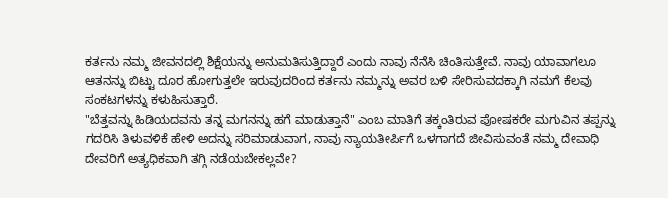ಕರ್ತನು ನಮ್ಮ ಜೀವನದಲ್ಲಿ ಶಿಕ್ಷೆಯನ್ನು ಅನುಮತಿಸುತ್ತಿದ್ದಾರೆ ಎಂದು ನಾವು ನೆನೆಸಿ ಚಿಂತಿಸುತ್ತೇವೆ. ನಾವು ಯಾವಾಗಲೂ ಆತನನ್ನು ಬಿಟ್ಟು ದೂರ ಹೋಗುತ್ತಲೇ ಇರುವುದರಿಂದ ಕರ್ತನು ನಮ್ಮನ್ನು ಅವರ ಬಳಿ ಸೇರಿಸುವದಕ್ಕಾಗಿ ನಮಗೆ ಕೆಲವು ಸಂಕಟಗಳನ್ನು ಕಳುಹಿಸುತ್ತಾರೆ.
"ಬೆತ್ತವನ್ನು ಹಿಡಿಯದವನು ತನ್ನ ಮಗನನ್ನು ಹಗೆ ಮಾಡುತ್ತಾನೆ" ಎಂಬ ಮಾತಿಗೆ ತಕ್ಕಂತಿರುವ ಪೋಷಕರೇ ಮಗುವಿನ ತಪ್ಪನ್ನು ಗದರಿಸಿ ತಿಳುವಳಿಕೆ ಹೇಳಿ ಅದನ್ನು ಸರಿಮಾಡುವಾಗ, ನಾವು ನ್ಯಾಯತೀರ್ಪಿಗೆ ಒಳಗಾಗದೆ ಜೀವಿಸುವಂತೆ ನಮ್ಮ ದೇವಾಧಿ ದೇವರಿಗೆ ಅತ್ಯಧಿಕವಾಗಿ ತಗ್ಗಿ ನಡೆಯಬೇಕಲ್ಲವೇ?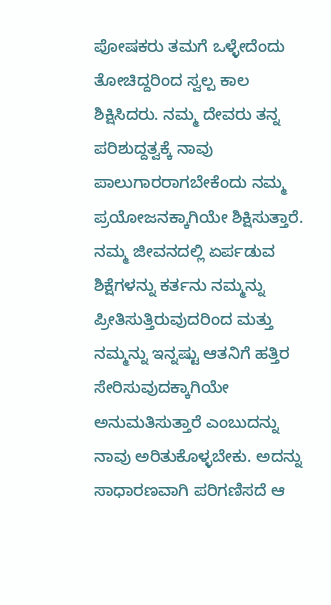ಪೋಷಕರು ತಮಗೆ ಒಳ್ಳೇದೆಂದು ತೋಚಿದ್ದರಿಂದ ಸ್ವಲ್ಪ ಕಾಲ ಶಿಕ್ಷಿಸಿದರು. ನಮ್ಮ ದೇವರು ತನ್ನ ಪರಿಶುದ್ದತ್ವಕ್ಕೆ ನಾವು ಪಾಲುಗಾರರಾಗಬೇಕೆಂದು ನಮ್ಮ ಪ್ರಯೋಜನಕ್ಕಾಗಿಯೇ ಶಿಕ್ಷಿಸುತ್ತಾರೆ.
ನಮ್ಮ ಜೀವನದಲ್ಲಿ ಏರ್ಪಡುವ ಶಿಕ್ಷೆಗಳನ್ನು ಕರ್ತನು ನಮ್ಮನ್ನು ಪ್ರೀತಿಸುತ್ತಿರುವುದರಿಂದ ಮತ್ತು ನಮ್ಮನ್ನು ಇನ್ನಷ್ಟು ಆತನಿಗೆ ಹತ್ತಿರ ಸೇರಿಸುವುದಕ್ಕಾಗಿಯೇ ಅನುಮತಿಸುತ್ತಾರೆ ಎಂಬುದನ್ನು ನಾವು ಅರಿತುಕೊಳ್ಳಬೇಕು. ಅದನ್ನು ಸಾಧಾರಣವಾಗಿ ಪರಿಗಣಿಸದೆ ಆ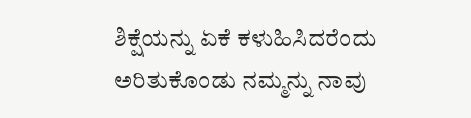ಶಿಕ್ಷೆಯನ್ನು ಏಕೆ ಕಳುಹಿಸಿದರೆಂದು ಅರಿತುಕೊಂಡು ನಮ್ಮನ್ನು ನಾವು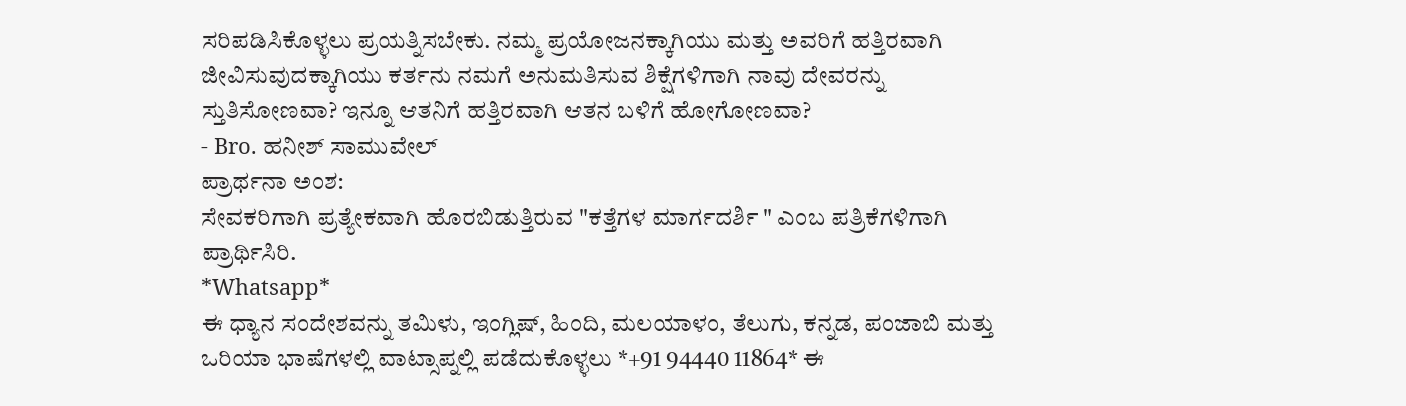ಸರಿಪಡಿಸಿಕೊಳ್ಳಲು ಪ್ರಯತ್ನಿಸಬೇಕು. ನಮ್ಮ ಪ್ರಯೋಜನಕ್ಕಾಗಿಯು ಮತ್ತು ಅವರಿಗೆ ಹತ್ತಿರವಾಗಿ ಜೀವಿಸುವುದಕ್ಕಾಗಿಯು ಕರ್ತನು ನಮಗೆ ಅನುಮತಿಸುವ ಶಿಕ್ಷೆಗಳಿಗಾಗಿ ನಾವು ದೇವರನ್ನು ಸ್ತುತಿಸೋಣವಾ? ಇನ್ನೂ ಆತನಿಗೆ ಹತ್ತಿರವಾಗಿ ಆತನ ಬಳಿಗೆ ಹೋಗೋಣವಾ?
- Bro. ಹನೀಶ್ ಸಾಮುವೇಲ್
ಪ್ರಾರ್ಥನಾ ಅಂಶ:
ಸೇವಕರಿಗಾಗಿ ಪ್ರತ್ಯೇಕವಾಗಿ ಹೊರಬಿಡುತ್ತಿರುವ "ಕತ್ತೆಗಳ ಮಾರ್ಗದರ್ಶಿ " ಎಂಬ ಪತ್ರಿಕೆಗಳಿಗಾಗಿ ಪ್ರಾರ್ಥಿಸಿರಿ.
*Whatsapp*
ಈ ಧ್ಯಾನ ಸಂದೇಶವನ್ನು ತಮಿಳು, ಇಂಗ್ಲಿಷ್, ಹಿಂದಿ, ಮಲಯಾಳಂ, ತೆಲುಗು, ಕನ್ನಡ, ಪಂಜಾಬಿ ಮತ್ತು ಒರಿಯಾ ಭಾಷೆಗಳಲ್ಲಿ ವಾಟ್ಸಾಪ್ನಲ್ಲಿ ಪಡೆದುಕೊಳ್ಳಲು *+91 94440 11864* ಈ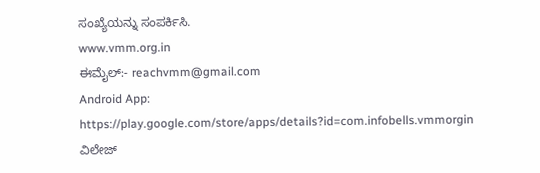ಸಂಖ್ಯೆಯನ್ನು ಸಂಪರ್ಕಿಸಿ.
www.vmm.org.in
ಈಮೈಲ್:- reachvmm@gmail.com
Android App: https://play.google.com/store/apps/details?id=com.infobells.vmmorgin
ವಿಲೇಜ್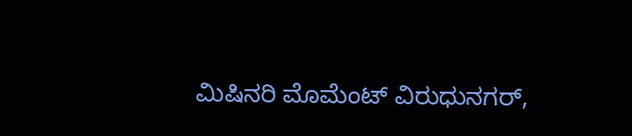ಮಿಷಿನರಿ ಮೊಮೆಂಟ್ ವಿರುಧುನಗರ್,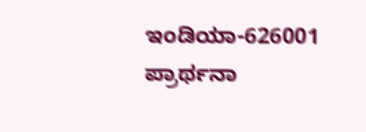ಇಂಡಿಯಾ-626001
ಪ್ರಾರ್ಥನಾ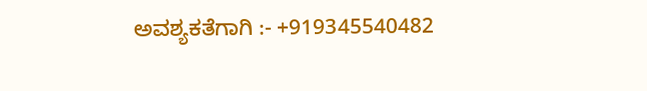ಅವಶ್ಯಕತೆಗಾಗಿ :- +919345540482